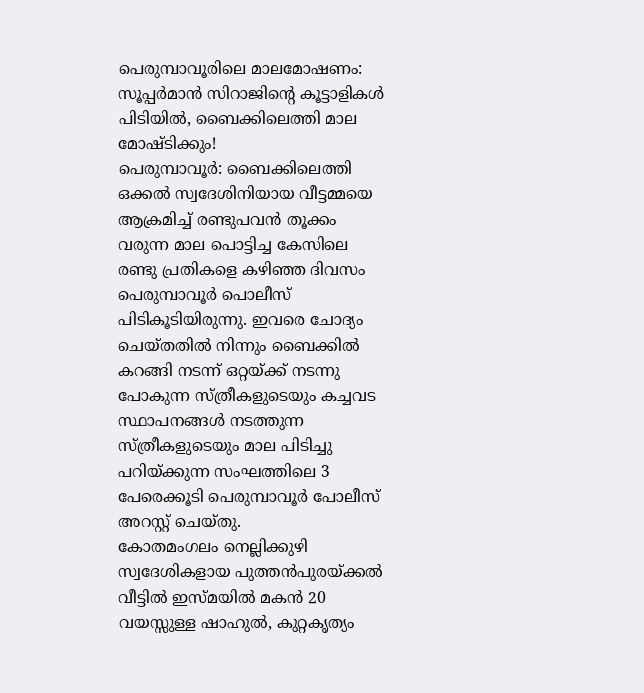പെരുമ്പാവൂരിലെ മാലമോഷണം: സൂപ്പർമാൻ സിറാജിന്റെ കൂട്ടാളികൾ പിടിയിൽ, ബൈക്കിലെത്തി മാല മോഷ്ടിക്കും!
പെരുമ്പാവൂർ: ബൈക്കിലെത്തി ഒക്കൽ സ്വദേശിനിയായ വീട്ടമ്മയെ ആക്രമിച്ച് രണ്ടുപവൻ തൂക്കം വരുന്ന മാല പൊട്ടിച്ച കേസിലെ രണ്ടു പ്രതികളെ കഴിഞ്ഞ ദിവസം പെരുമ്പാവൂർ പൊലീസ് പിടികൂടിയിരുന്നു. ഇവരെ ചോദ്യം ചെയ്തതിൽ നിന്നും ബൈക്കിൽ കറങ്ങി നടന്ന് ഒറ്റയ്ക്ക് നടന്നു പോകുന്ന സ്ത്രീകളുടെയും കച്ചവട സ്ഥാപനങ്ങൾ നടത്തുന്ന സ്ത്രീകളുടെയും മാല പിടിച്ചു പറിയ്ക്കുന്ന സംഘത്തിലെ 3 പേരെക്കൂടി പെരുമ്പാവൂർ പോലീസ് അറസ്റ്റ് ചെയ്തു.
കോതമംഗലം നെല്ലിക്കുഴി സ്വദേശികളായ പുത്തൻപുരയ്ക്കൽ വീട്ടിൽ ഇസ്മയിൽ മകൻ 20 വയസ്സുള്ള ഷാഹുൽ, കുറ്റകൃത്യം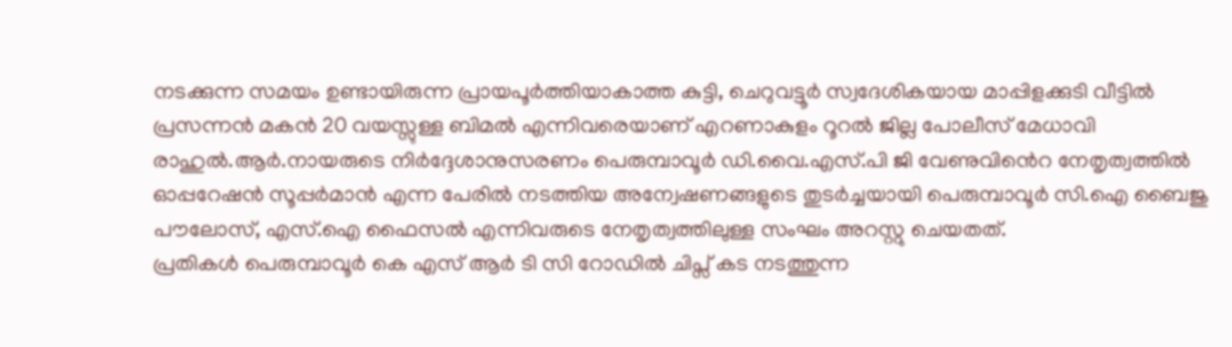നടക്കുന്ന സമയം ഉണ്ടായിരുന്ന പ്രായപൂർത്തിയാകാത്ത കുട്ടി, ചെറുവട്ടൂർ സ്വദേശികയായ മാപ്പിളക്കുടി വീട്ടിൽ പ്രസന്നൻ മകൻ 20 വയസ്സുള്ള ബിമൽ എന്നിവരെയാണ് എറണാകുളം റൂറൽ ജില്ല പോലീസ് മേധാവി രാഹുൽ.ആർ.നായരുടെ നിർദ്ദേശാനുസരണം പെരുമ്പാവൂർ ഡി.വൈ.എസ്.പി ജി വേണുവിൻെറ നേതൃത്വത്തിൽ ഓപ്പറേഷൻ സൂപ്പർമാൻ എന്ന പേരിൽ നടത്തിയ അന്വേഷണങ്ങളുടെ തുടർച്ചയായി പെരുമ്പാവൂർ സി.ഐ ബൈജു പൗലോസ്, എസ്.ഐ ഫൈസൽ എന്നിവരുടെ നേതൃത്വത്തിലുള്ള സംഘം അറസ്റ്റു ചെയതത്.
പ്രതികൾ പെരുമ്പാവൂർ കെ എസ് ആർ ടി സി റോഡിൽ ചിപ്സ് കട നടത്തുന്ന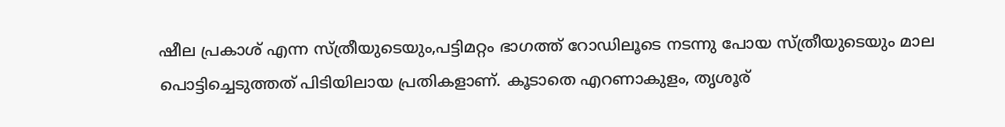ഷീല പ്രകാശ് എന്ന സ്ത്രീയുടെയും,പട്ടിമറ്റം ഭാഗത്ത് റോഡിലൂടെ നടന്നു പോയ സ്ത്രീയുടെയും മാല പൊട്ടിച്ചെടുത്തത് പിടിയിലായ പ്രതികളാണ്. കൂടാതെ എറണാകുളം, തൃശൂര്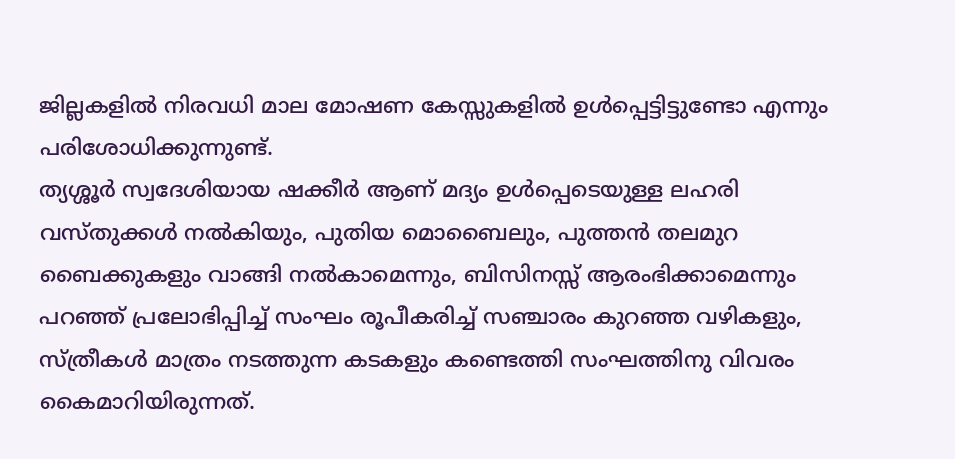ജില്ലകളിൽ നിരവധി മാല മോഷണ കേസ്സുകളിൽ ഉൾപ്പെട്ടിട്ടുണ്ടോ എന്നും പരിശോധിക്കുന്നുണ്ട്.
ത്യശ്ശൂർ സ്വദേശിയായ ഷക്കീർ ആണ് മദ്യം ഉൾപ്പെടെയുള്ള ലഹരി വസ്തുക്കൾ നൽകിയും, പുതിയ മൊബൈലും, പുത്തൻ തലമുറ ബൈക്കുകളും വാങ്ങി നൽകാമെന്നും, ബിസിനസ്സ് ആരംഭിക്കാമെന്നും പറഞ്ഞ് പ്രലോഭിപ്പിച്ച് സംഘം രൂപീകരിച്ച് സഞ്ചാരം കുറഞ്ഞ വഴികളും, സ്ത്രീകൾ മാത്രം നടത്തുന്ന കടകളും കണ്ടെത്തി സംഘത്തിനു വിവരം കൈമാറിയിരുന്നത്.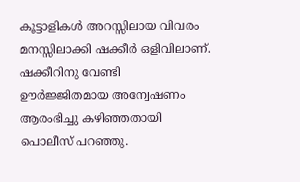കൂട്ടാളികൾ അറസ്സിലായ വിവരം മനസ്സിലാക്കി ഷക്കീർ ഒളിവിലാണ്. ഷക്കീറിനു വേണ്ടി ഊർജ്ജിതമായ അന്വേഷണം ആരംഭിച്ചു കഴിഞ്ഞതായി പൊലീസ് പറഞ്ഞു.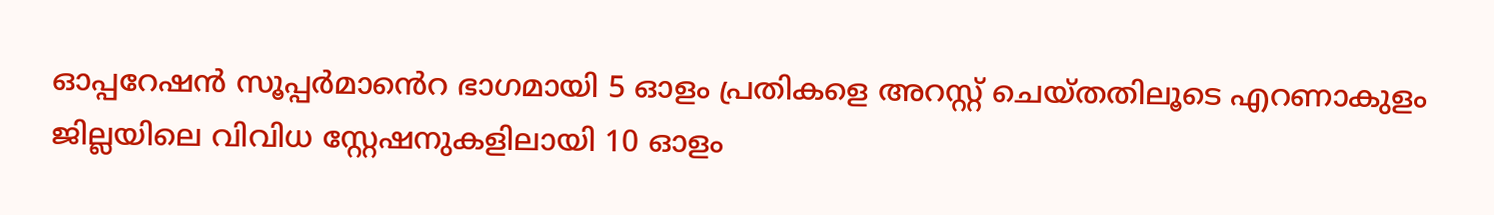ഓപ്പറേഷൻ സൂപ്പർമാൻെറ ഭാഗമായി 5 ഓളം പ്രതികളെ അറസ്റ്റ് ചെയ്തതിലൂടെ എറണാകുളം ജില്ലയിലെ വിവിധ സ്റ്റേഷനുകളിലായി 10 ഓളം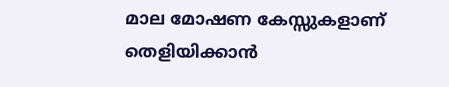മാല മോഷണ കേസ്സുകളാണ് തെളിയിക്കാൻ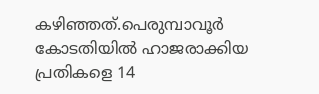കഴിഞ്ഞത്.പെരുമ്പാവൂർ കോടതിയിൽ ഹാജരാക്കിയ പ്രതികളെ 14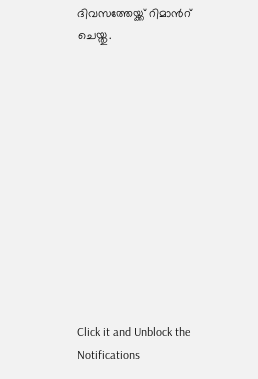ദിവസത്തേയ്ക്ക് റിമാൻറ് ചെയ്തു.












Click it and Unblock the Notifications